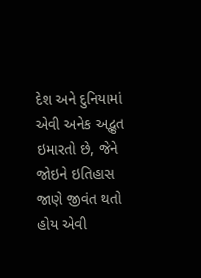દેશ અને દુનિયામાં એવી અનેક અદ્ભુત ઇમારતો છે, જેને જોઇને ઇતિહાસ જાણે જીવંત થતો હોય એવી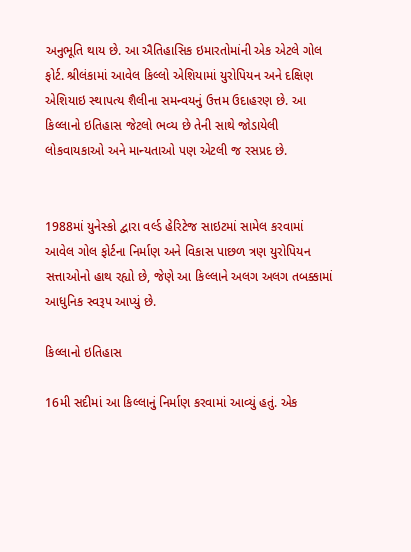અનુભૂતિ થાય છે. આ ઐતિહાસિક ઇમારતોમાંની એક એટલે ગોલ ફોર્ટ. શ્રીલંકામાં આવેલ કિલ્લો એશિયામાં યુરોપિયન અને દક્ષિણ એશિયાઇ સ્થાપત્ય શૈલીના સમન્વયનું ઉત્તમ ઉદાહરણ છે. આ કિલ્લાનો ઇતિહાસ જેટલો ભવ્ય છે તેની સાથે જોડાયેલી લોકવાયકાઓ અને માન્યતાઓ પણ એટલી જ રસપ્રદ છે.


1988માં યુનેસ્કો દ્વારા વર્લ્ડ હેરિટેજ સાઇટમાં સામેલ કરવામાં આવેલ ગોલ ફોર્ટના નિર્માણ અને વિકાસ પાછળ ત્રણ યુરોપિયન સત્તાઓનો હાથ રહ્યો છે, જેણે આ કિલ્લાને અલગ અલગ તબક્કામાં આધુનિક સ્વરૂપ આપ્યું છે.

કિલ્લાનો ઇતિહાસ

16મી સદીમાં આ કિલ્લાનું નિર્માણ કરવામાં આવ્યું હતું. એક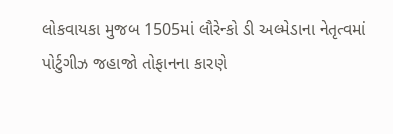લોકવાયકા મુજબ 1505માં લૌરેન્કો ડી અલ્મેડાના નેતૃત્વમાં પોર્ટુગીઝ જહાજો તોફાનના કારણે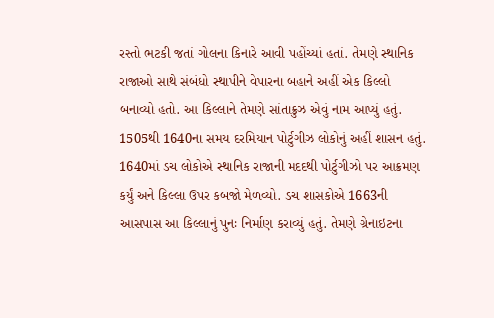રસ્તો ભટકી જતાં ગોલના કિનારે આવી પહોંચ્યાં હતાં. તેમણે સ્થાનિક રાજાઓ સાથે સંબંધો સ્થાપીને વેપારના બહાને અહીં એક કિલ્લો બનાવ્યો હતો. આ કિલ્લાને તેમણે સાંતાક્રુઝ એવું નામ આપ્યું હતું. 1505થી 1640ના સમય દરમિયાન પોર્ટુગીઝ લોકોનું અહીં શાસન હતું. 1640માં ડચ લોકોએ સ્થાનિક રાજાની મદદથી પોર્ટુગીઝો પર આક્રમણ કર્યું અને કિલ્લા ઉપર કબજો મેળવ્યો. ડચ શાસકોએ 1663ની આસપાસ આ કિલ્લાનું પુનઃ નિર્માણ કરાવ્યું હતું. તેમણે ગ્રેનાઇટના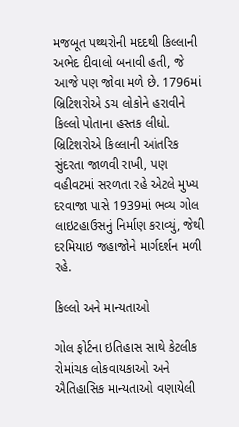મજબૂત પથ્થરોની મદદથી કિલ્લાની અભેદ દીવાલો બનાવી હતી, જે આજે પણ જોવા મળે છે. 1796માં બ્રિટિશરોએ ડચ લોકોને હરાવીને કિલ્લો પોતાના હસ્તક લીધો. બ્રિટિશરોએ કિલ્લાની આંતરિક સુંદરતા જાળવી રાખી, પણ વહીવટમાં સરળતા રહે એટલે મુખ્ય દરવાજા પાસે 1939માં ભવ્ય ગોલ લાઇટહાઉસનું નિર્માણ કરાવ્યું, જેથી દરમિયાઇ જહાજોને માર્ગદર્શન મળી રહે.

કિલ્લો અને માન્યતાઓ

ગોલ ફોર્ટના ઇતિહાસ સાથે કેટલીક રોમાંચક લોકવાયકાઓ અને ઐતિહાસિક માન્યતાઓ વણાયેલી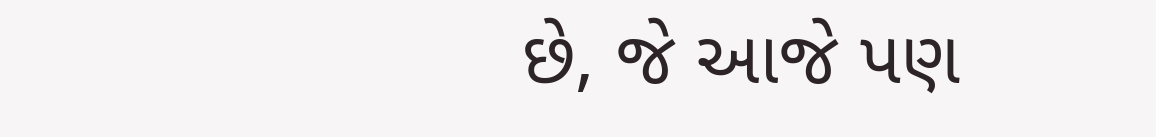છે, જે આજે પણ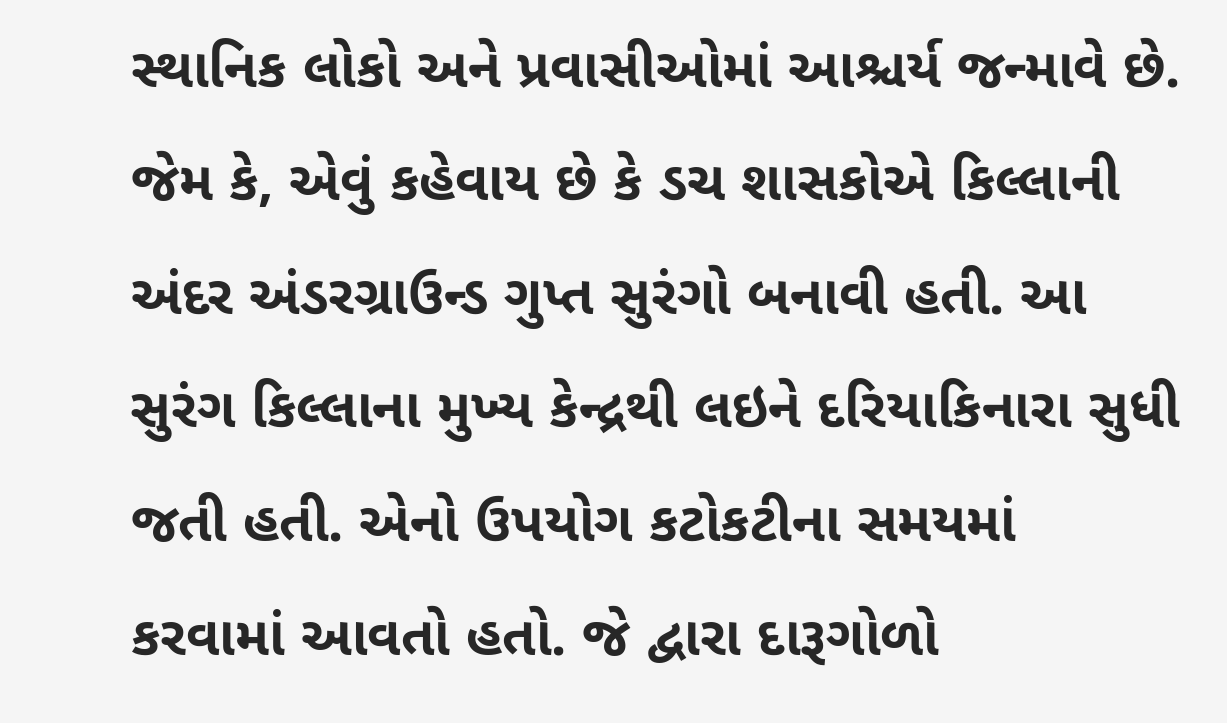સ્થાનિક લોકો અને પ્રવાસીઓમાં આશ્ચર્ય જન્માવે છે. જેમ કે, એવું કહેવાય છે કે ડચ શાસકોએ કિલ્લાની અંદર અંડરગ્રાઉન્ડ ગુપ્ત સુરંગો બનાવી હતી. આ સુરંગ કિલ્લાના મુખ્ય કેન્દ્રથી લઇને દરિયાકિનારા સુધી જતી હતી. એનો ઉપયોગ કટોકટીના સમયમાં કરવામાં આવતો હતો. જે દ્વારા દારૂગોળો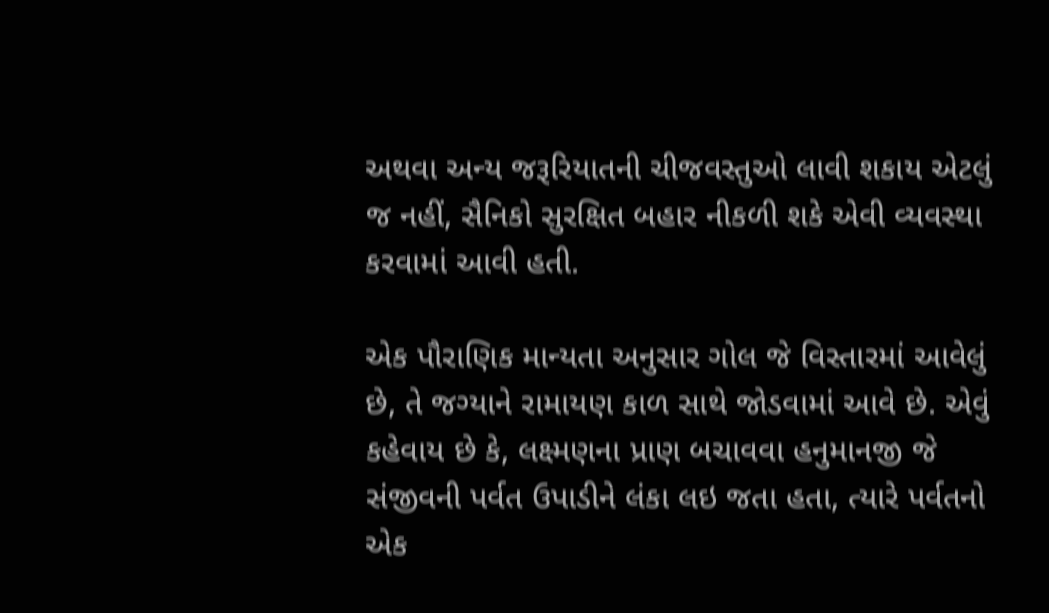અથવા અન્ય જરૂરિયાતની ચીજવસ્તુઓ લાવી શકાય એટલું જ નહીં, સૈનિકો સુરક્ષિત બહાર નીકળી શકે એવી વ્યવસ્થા કરવામાં આવી હતી.

એક પૌરાણિક માન્યતા અનુસાર ગોલ જે વિસ્તારમાં આવેલું છે, તે જગ્યાને રામાયણ કાળ સાથે જોડવામાં આવે છે. એવું કહેવાય છે કે, લક્ષ્મણના પ્રાણ બચાવવા હનુમાનજી જે સંજીવની પર્વત ઉપાડીને લંકા લઇ જતા હતા, ત્યારે પર્વતનો એક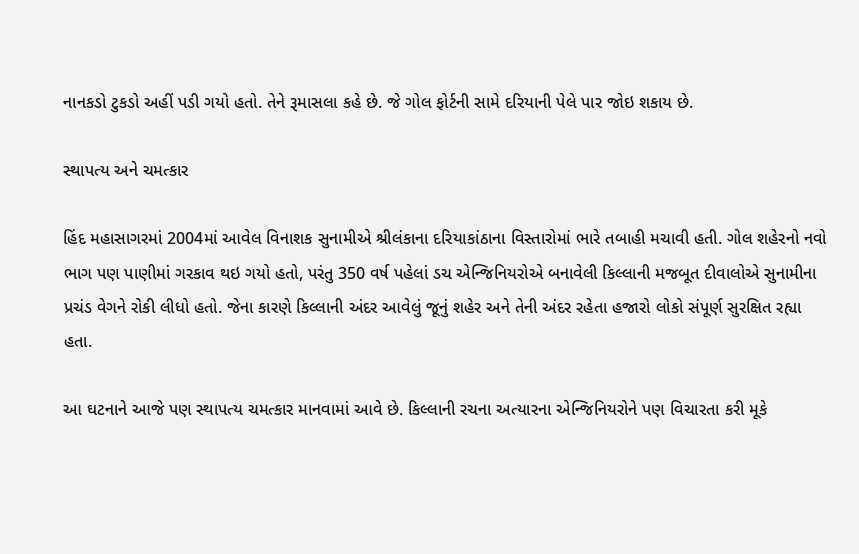નાનકડો ટુકડો અહીં પડી ગયો હતો. તેને રૂમાસલા કહે છે. જે ગોલ ફોર્ટની સામે દરિયાની પેલે પાર જોઇ શકાય છે.

સ્થાપત્ય અને ચમત્કાર

હિંદ મહાસાગરમાં 2004માં આવેલ વિનાશક સુનામીએ શ્રીલંકાના દરિયાકાંઠાના વિસ્તારોમાં ભારે તબાહી મચાવી હતી. ગોલ શહેરનો નવો ભાગ પણ પાણીમાં ગરકાવ થઇ ગયો હતો, પરંતુ 350 વર્ષ પહેલાં ડચ એન્જિનિયરોએ બનાવેલી કિલ્લાની મજબૂત દીવાલોએ સુનામીના પ્રચંડ વેગને રોકી લીધો હતો. જેના કારણે કિલ્લાની અંદર આવેલું જૂનું શહેર અને તેની અંદર રહેતા હજારો લોકો સંપૂર્ણ સુરક્ષિત રહ્યા હતા.

આ ઘટનાને આજે પણ સ્થાપત્ય ચમત્કાર માનવામાં આવે છે. કિલ્લાની રચના અત્યારના એન્જિનિયરોને પણ વિચારતા કરી મૂકે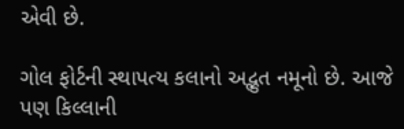એવી છે.

ગોલ ફોર્ટની સ્થાપત્ય કલાનો અદ્ભુત નમૂનો છે. આજે પણ કિલ્લાની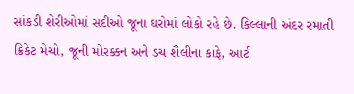સાંકડી શેરીઓમાં સદીઓ જૂના ઘરોમાં લોકો રહે છે. કિલ્લાની અંદર રમાતી ક્રિકેટ મેચો, જૂની મોરક્કન અને ડચ શૈલીના કાફે, આર્ટ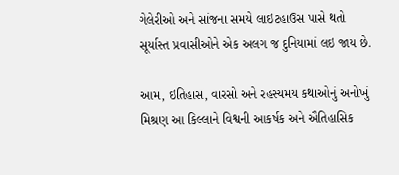ગેલેરીઓ અને સાંજના સમયે લાઇટહાઉસ પાસે થતો સૂર્યાસ્ત પ્રવાસીઓને એક અલગ જ દુનિયામાં લઇ જાય છે.

આમ, ઇતિહાસ, વારસો અને રહસ્યમય કથાઓનું અનોખું મિશ્રણ આ કિલ્લાને વિશ્વની આકર્ષક અને ઐતિહાસિક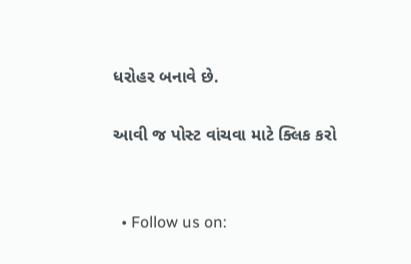ધરોહર બનાવે છે.

આવી જ પોસ્ટ વાંચવા માટે ક્લિક કરો


  • Follow us on: